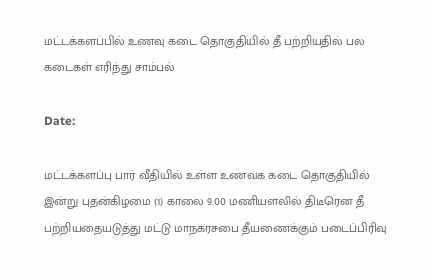மட்டக்களப்பில் உணவு கடை தொகுதியில் தீ பற்றியதில் பல கடைகள் எரிந்து சாம்பல்

Date:

மட்டக்களப்பு பார் வீதியில் உள்ள உணவக கடை தொகுதியில் இன்று புதன்கிழமை (1) காலை 9.00 மணியளலில் திடீரென தீ பற்றியதையடுத்து மட்டு மாநகரசபை தீயணைக்கும் படைப்பிரிவு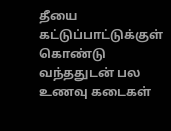தீயை கட்டுப்பாட்டுக்குள் கொண்டு வந்ததுடன் பல உணவு கடைகள்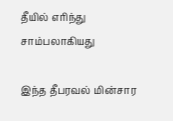தீயில் எரிந்து சாம்பலாகியது

இந்த தீபரவல் மின்சார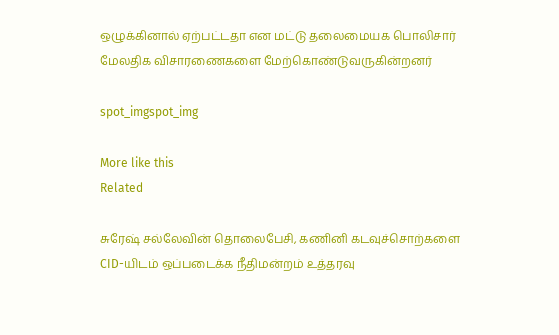ஒழுக்கினால் ஏற்பட்டதா என மட்டு தலைமையக பொலிசார் மேலதிக விசாரணைகளை மேற்கொண்டுவருகின்றனர்

spot_imgspot_img

More like this
Related

சுரேஷ் சல்லேவின் தொலைபேசி, கணினி கடவுச்சொற்களை CID-யிடம் ஒப்படைக்க நீதிமன்றம் உத்தரவு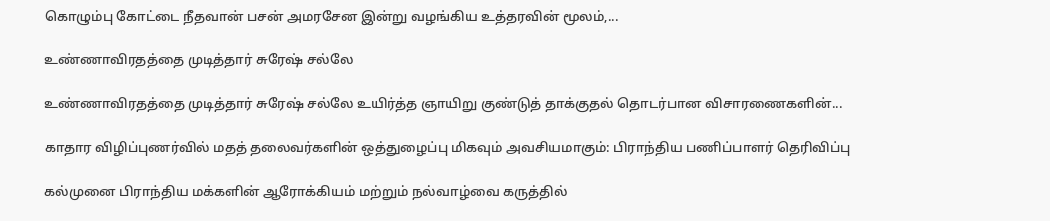கொழும்பு கோட்டை நீதவான் பசன் அமரசேன இன்று வழங்கிய உத்தரவின் மூலம்,...

உண்ணாவிரதத்தை முடித்தார் சுரேஷ் சல்லே

உண்ணாவிரதத்தை முடித்தார் சுரேஷ் சல்லே உயிர்த்த ஞாயிறு குண்டுத் தாக்குதல் தொடர்பான விசாரணைகளின்...

காதார விழிப்புணர்வில் மதத் தலைவர்களின் ஒத்துழைப்பு மிகவும் அவசியமாகும்: பிராந்திய பணிப்பாளர் தெரிவிப்பு

கல்முனை பிராந்திய மக்களின் ஆரோக்கியம் மற்றும் நல்வாழ்வை கருத்தில்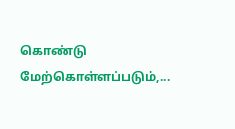கொண்டு மேற்கொள்ளப்படும்,...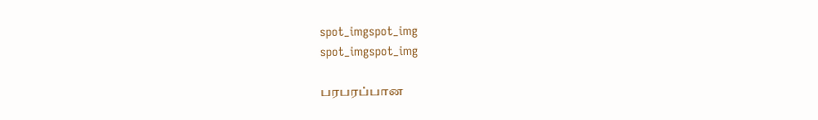spot_imgspot_img
spot_imgspot_img

பரபரப்பான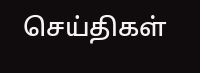செய்திகள்